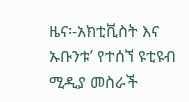ዜና፡-አክቲቪስት እና ኡቡንቱ’ የተሰኘ ዩቲዩብ ሚዲያ መስራች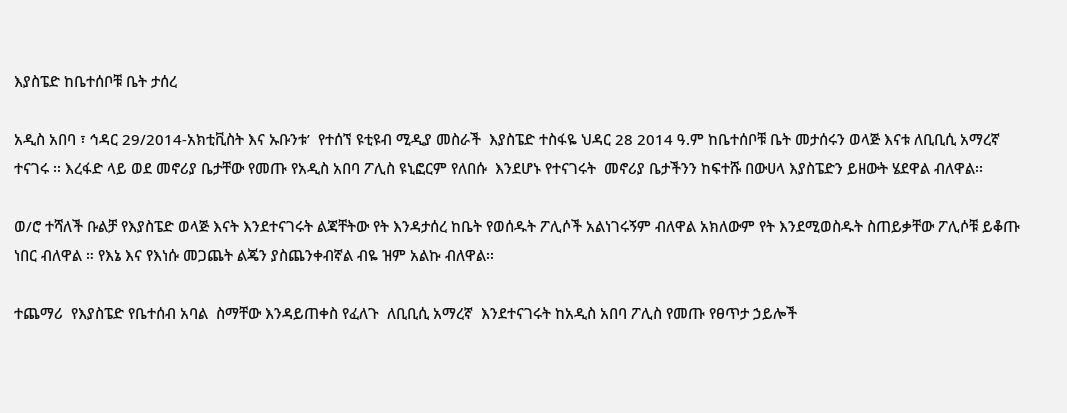እያስፔድ ከቤተሰቦቹ ቤት ታሰረ

አዲስ አበባ ፣ ኅዳር 29/2014-አክቲቪስት እና ኡቡንቱ’  የተሰኘ ዩቲዩብ ሚዲያ መስራች  እያስፔድ ተስፋዬ ህዳር 28 2014 ዓ.ም ከቤተሰቦቹ ቤት መታሰሩን ወላጅ እናቱ ለቢቢሲ አማረኛ ተናገሩ ፡፡ እረፋድ ላይ ወደ መኖሪያ ቤታቸው የመጡ የአዲስ አበባ ፖሊስ ዩኒፎርም የለበሱ  እንደሆኑ የተናገሩት  መኖሪያ ቤታችንን ከፍተሹ በውሀላ እያስፔድን ይዘውት ሄደዋል ብለዋል፡፡

ወ/ሮ ተሻለች ቡልቻ የእያስፔድ ወላጅ እናት እንደተናገሩት ልጃቸትው የት እንዳታሰረ ከቤት የወሰዱት ፖሊሶች አልነገሩኝም ብለዋል አክለውም የት እንደሚወስዱት ስጠይቃቸው ፖሊሶቹ ይቆጡ ነበር ብለዋል ። የእኔ እና የእነሱ መጋጨት ልጄን ያስጨንቀብኛል ብዬ ዝም አልኩ ብለዋል፡፡

ተጨማሪ  የእያስፔድ የቤተሰብ አባል  ስማቸው እንዳይጠቀስ የፈለጉ  ለቢቢሲ አማረኛ  እንደተናገሩት ከአዲስ አበባ ፖሊስ የመጡ የፀጥታ ኃይሎች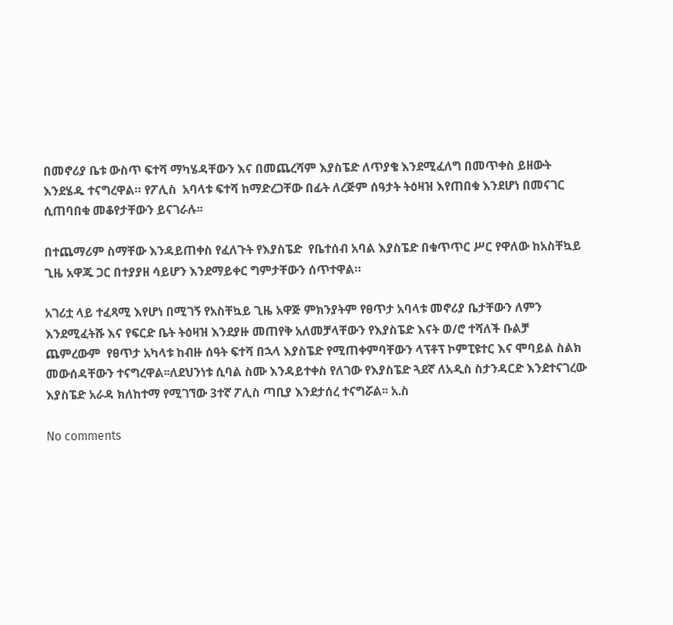በመኖሪያ ቤቱ ውስጥ ፍተሻ ማካሄዳቸውን እና በመጨረሻም እያስፔድ ለጥያቄ እንደሚፈለግ በመጥቀስ ይዘውት እንደሄዱ ተናግረዋል። የፖሊስ  አባላቱ ፍተሻ ከማድረጋቸው በፊት ለረጅም ሰዓታት ትዕዛዝ እየጠበቁ እንደሆነ በመናገር ሲጠባበቁ መቆየታቸውን ይናገራሉ፡፡

በተጨማሪም ስማቸው እንዳይጠቀስ የፈለጉት የእያስፔድ  የቤተሰብ አባል እያስፔድ በቁጥጥር ሥር የዋለው ከአስቸኳይ ጊዜ አዋጁ ጋር በተያያዘ ሳይሆን እንደማይቀር ግምታቸውን ሰጥተዋል።

አገሪቷ ላይ ተፈጻሚ እየሆነ በሚገኝ የአስቸኳይ ጊዜ አዋጅ ምክንያትም የፀጥታ አባላቱ መኖሪያ ቤታቸውን ለምን እንደሚፈትሹ እና የፍርድ ቤት ትዕዛዝ እንደያዙ መጠየቅ አለመቻላቸውን የእያስፔድ እናት ወ/ሮ ተሻለች ቡልቻ  ጨምረውም  የፀጥታ አካላቱ ከብዙ ሰዓት ፍተሻ በኋላ እያስፔድ የሚጠቀምባቸውን ላፕቶፕ ኮምፒዩተር እና ሞባይል ስልክ መውሰዳቸውን ተናግረዋል፡፡ለደህንነቱ ሲባል ስሙ እንዳይተቀስ የለገው የእያስፔድ ጓደኛ ለአዲስ ስታንዳርድ እንደተናገረው እያስፔድ አራዳ ክለከተማ የሚገኘው 3ተኛ ፖሊስ ጣቢያ እንደታሰረ ተናግሯል፡፡ አ.ስ

No comments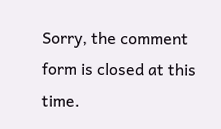Sorry, the comment form is closed at this time.